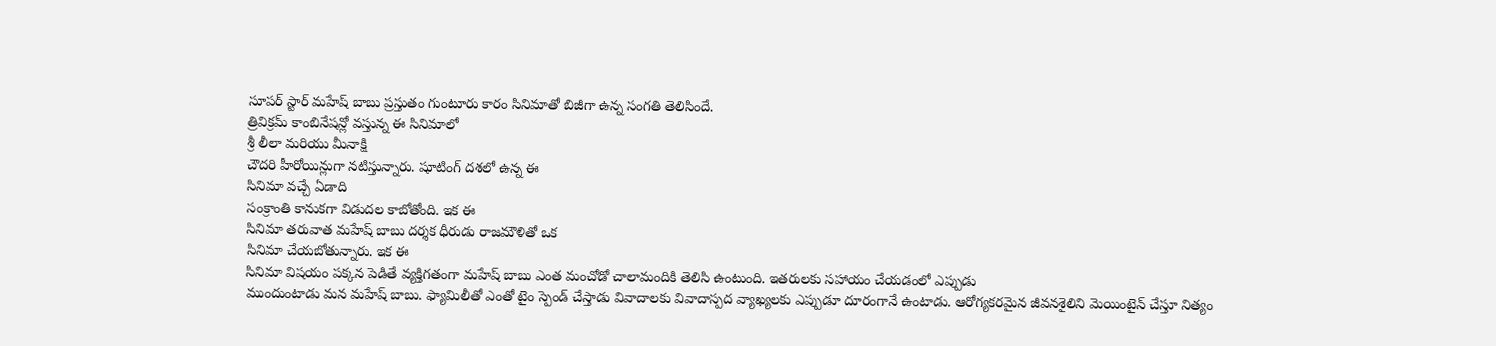సూపర్ స్టార్ మహేష్ బాబు ప్రస్తుతం గుంటూరు కారం సినిమాతో బిజీగా ఉన్న సంగతి తెలిసిందే.
త్రివిక్రమ్ కాంబినేషన్లో వస్తున్న ఈ సినిమాలో
శ్రీ లీలా మరియు మీనాక్షి
చౌదరి హీరోయిన్లుగా నటిస్తున్నారు. షూటింగ్ దశలో ఉన్న ఈ
సినిమా వచ్చే ఏడాది
సంక్రాంతి కానుకగా విడుదల కాబోతోంది. ఇక ఈ
సినిమా తరువాత మహేష్ బాబు దర్శక ధీరుడు రాజమౌళితో ఒక
సినిమా చేయబోతున్నారు. ఇక ఈ
సినిమా విషయం పక్కన పెడితే వ్యక్తిగతంగా మహేష్ బాబు ఎంత మంచోడో చాలామందికి తెలిసి ఉంటుంది. ఇతరులకు సహాయం చేయడంలో ఎప్పుడు
ముందుంటాడు మన మహేష్ బాబు. ఫ్యామిలీతో ఎంతో టైం స్పెండ్ చేస్తాడు వివాదాలకు వివాదాస్పద వ్యాఖ్యలకు ఎప్పుడూ దూరంగానే ఉంటాడు. ఆరోగ్యకరమైన జీవనశైలిని మెయింటైన్ చేస్తూ నిత్యం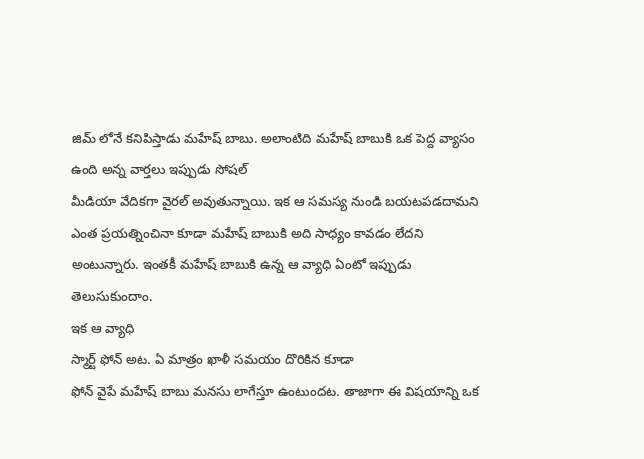జిమ్ లోనే కనిపిస్తాడు మహేష్ బాబు. అలాంటిది మహేష్ బాబుకి ఒక పెద్ద వ్యాసం ఉంది అన్న వార్తలు ఇప్పుడు సోషల్
మీడియా వేదికగా వైరల్ అవుతున్నాయి. ఇక ఆ సమస్య నుండి బయటపడదామని ఎంత ప్రయత్నించినా కూడా మహేష్ బాబుకి అది సాధ్యం కావడం లేదని అంటున్నారు. ఇంతకీ మహేష్ బాబుకి ఉన్న ఆ వ్యాధి ఏంటో ఇప్పుడు తెలుసుకుందాం.
ఇక ఆ వ్యాధి
స్మార్ట్ ఫోన్ అట. ఏ మాత్రం ఖాళీ సమయం దొరికిన కూడా
ఫోన్ వైపే మహేష్ బాబు మనసు లాగేస్తూ ఉంటుందట. తాజాగా ఈ విషయాన్ని ఒక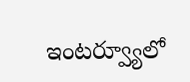ఇంటర్వ్యూలో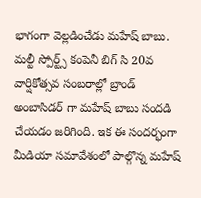భాగంగా వెల్లడించేడు మహేష్ బాబు. మల్టీ స్పోర్ట్స్ కంపెనీ బిగ్ సి 20వ వార్షికోత్సవ సంబరాల్లో బ్రాండ్ అంబాసిడర్ గా మహేష్ బాబు సందడి చేయడం జరిగింది. ఇక ఈ సందర్భంగా
మీడియా సమావేశంలో పాల్గొన్న మహేష్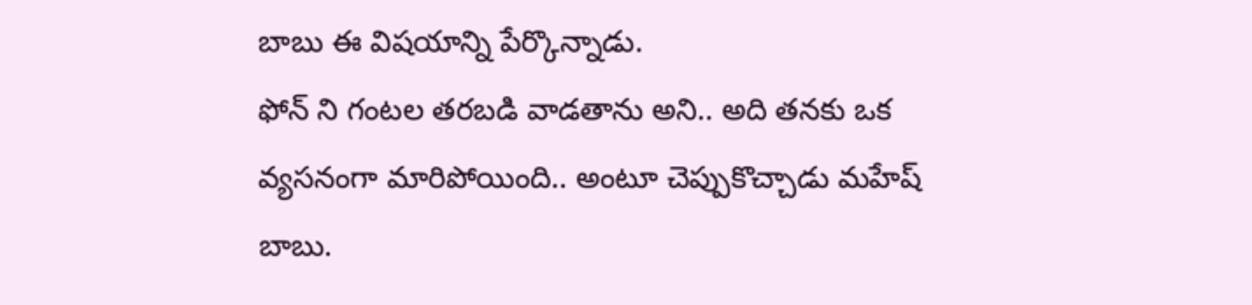బాబు ఈ విషయాన్ని పేర్కొన్నాడు.
ఫోన్ ని గంటల తరబడి వాడతాను అని.. అది తనకు ఒక వ్యసనంగా మారిపోయింది.. అంటూ చెప్పుకొచ్చాడు మహేష్ బాబు.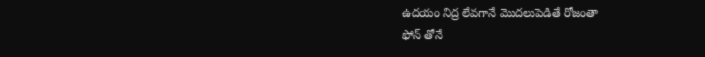ఉదయం నిద్ర లేవగానే మొదలుపెడితే రోజంతా
ఫోన్ తోనే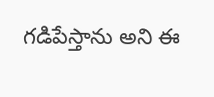గడిపేస్తాను అని ఈ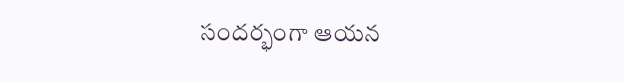సందర్భంగా ఆయన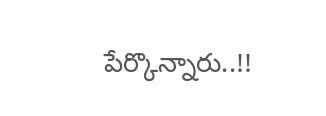పేర్కొన్నారు..!!